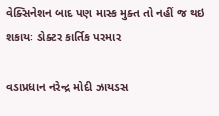વેક્સિનેશન બાદ પણ માસ્ક મુક્ત તો નહીં જ થઇ શકાયઃ ડોક્ટર કાર્તિક પરમાર

વડાપ્રધાન નરેન્દ્ર મોદી ઝાયડસ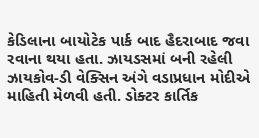કેડિલાના બાયોટેક પાર્ક બાદ હૈદરાબાદ જવા રવાના થયા હતા. ઝાયડસમાં બની રહેલી ઝાયકોવ-ડી વેક્સિન અંગે વડાપ્રધાન મોદીએ માહિતી મેળવી હતી. ડોક્ટર કાર્તિક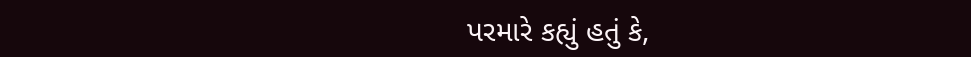પરમારે કહ્યું હતું કે,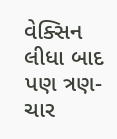વેક્સિન લીધા બાદ પણ ત્રણ-ચાર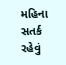મહિના સતર્ક રહેવું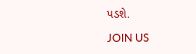પડશે.

JOIN US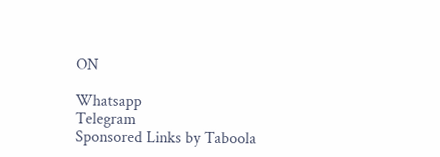ON

Whatsapp
Telegram
Sponsored Links by Taboola